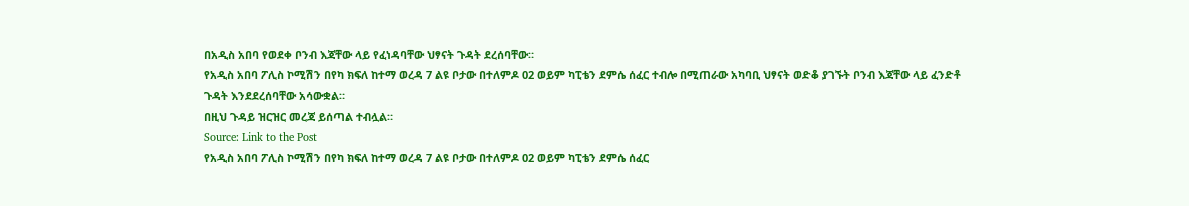በአዲስ አበባ የወደቀ ቦንብ እጃቸው ላይ የፈነዳባቸው ህፃናት ጉዳት ደረሰባቸው።
የአዲስ አበባ ፖሊስ ኮሚሽን በየካ ክፍለ ከተማ ወረዳ 7 ልዩ ቦታው በተለምዶ 02 ወይም ካፒቴን ደምሴ ሰፈር ተብሎ በሚጠራው አካባቢ ህፃናት ወድቆ ያገኙት ቦንብ እጃቸው ላይ ፈንድቶ ጉዳት እንደደረሰባቸው አሳውቋል።
በዚህ ጉዳይ ዝርዝር መረጃ ይሰጣል ተብሏል።
Source: Link to the Post
የአዲስ አበባ ፖሊስ ኮሚሽን በየካ ክፍለ ከተማ ወረዳ 7 ልዩ ቦታው በተለምዶ 02 ወይም ካፒቴን ደምሴ ሰፈር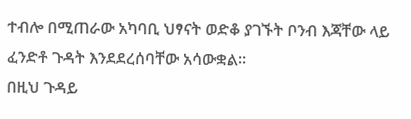ተብሎ በሚጠራው አካባቢ ህፃናት ወድቆ ያገኙት ቦንብ እጃቸው ላይ ፈንድቶ ጉዳት እንደደረሰባቸው አሳውቋል።
በዚህ ጉዳይ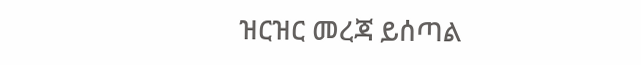ዝርዝር መረጃ ይሰጣል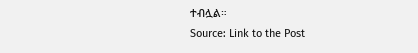ተብሏል።
Source: Link to the Post